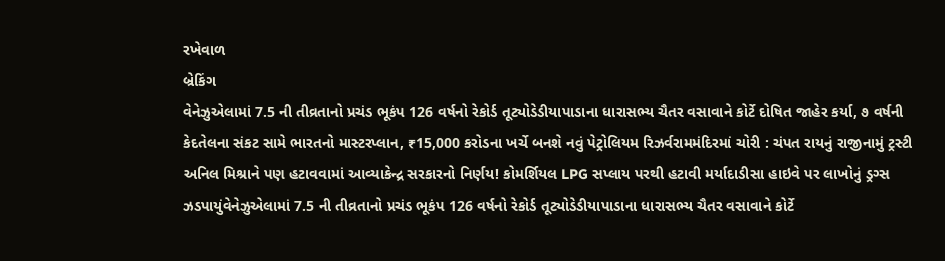રખેવાળ
બ્રેકિંગ
વેનેઝુએલામાં 7.5 ની તીવ્રતાનો પ્રચંડ ભૂકંપ 126 વર્ષનો રેકોર્ડ તૂટ્યોડેડીયાપાડાના ધારાસભ્ય ચૈતર વસાવાને કોર્ટે દોષિત જાહેર કર્યા, ૭ વર્ષની કેદતેલના સંકટ સામે ભારતનો માસ્ટરપ્લાન, ₹15,000 કરોડના ખર્ચે બનશે નવું પેટ્રોલિયમ રિઝર્વરામમંદિરમાં ચોરી : ચંપત રાયનું રાજીનામું ટ્રસ્ટી અનિલ મિશ્રાને પણ હટાવવામાં આવ્યાકેન્દ્ર સરકારનો નિર્ણય! કોમર્શિયલ LPG સપ્લાય પરથી હટાવી મર્યાદાડીસા હાઇવે પર લાખોનું ડ્રગ્સ ઝડપાયુંવેનેઝુએલામાં 7.5 ની તીવ્રતાનો પ્રચંડ ભૂકંપ 126 વર્ષનો રેકોર્ડ તૂટ્યોડેડીયાપાડાના ધારાસભ્ય ચૈતર વસાવાને કોર્ટે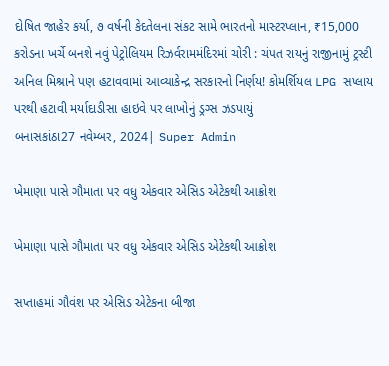દોષિત જાહેર કર્યા, ૭ વર્ષની કેદતેલના સંકટ સામે ભારતનો માસ્ટરપ્લાન, ₹15,000 કરોડના ખર્ચે બનશે નવું પેટ્રોલિયમ રિઝર્વરામમંદિરમાં ચોરી : ચંપત રાયનું રાજીનામું ટ્રસ્ટી અનિલ મિશ્રાને પણ હટાવવામાં આવ્યાકેન્દ્ર સરકારનો નિર્ણય! કોમર્શિયલ LPG સપ્લાય પરથી હટાવી મર્યાદાડીસા હાઇવે પર લાખોનું ડ્રગ્સ ઝડપાયું
બનાસકાંઠા27 નવેમ્બર, 2024| Super Admin

ખેમાણા પાસે ગૌમાતા પર વધુ એકવાર એસિડ એટેકથી આક્રોશ

ખેમાણા પાસે ગૌમાતા પર વધુ એકવાર એસિડ એટેકથી આક્રોશ

સપ્તાહમાં ગૌવંશ પર એસિડ એટેકના બીજા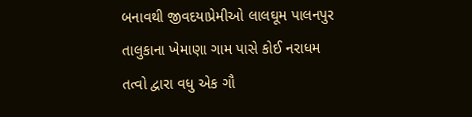બનાવથી જીવદયાપ્રેમીઓ લાલઘૂમ પાલનપુર તાલુકાના ખેમાણા ગામ પાસે કોઈ નરાધમ તત્વો દ્વારા વધુ એક ગૌ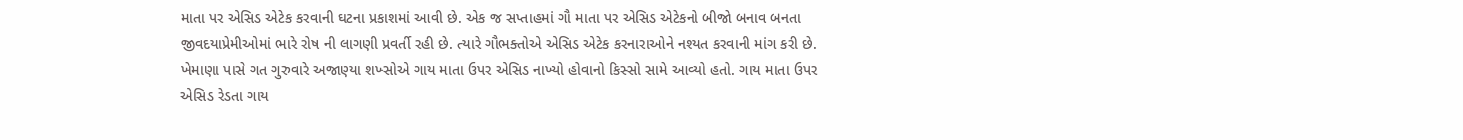માતા પર એસિડ એટેક કરવાની ઘટના પ્રકાશમાં આવી છે. એક જ સપ્તાહમાં ગૌ માતા પર એસિડ એટેકનો બીજો બનાવ બનતા જીવદયાપ્રેમીઓમાં ભારે રોષ ની લાગણી પ્રવર્તી રહી છે. ત્યારે ગૌભક્તોએ એસિડ એટેક કરનારાઓને નશ્યત કરવાની માંગ કરી છે. ખેમાણા પાસે ગત ગુરુવારે અજાણ્યા શખ્સોએ ગાય માતા ઉપર એસિડ નાખ્યો હોવાનો કિસ્સો સામે આવ્યો હતો. ગાય માતા ઉપર એસિડ રેડતા ગાય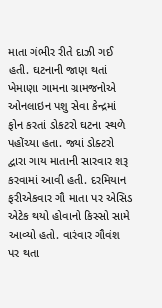માતા ગંભીર રીતે દાઝી ગઈ હતી. ઘટનાની જાણ થતાં ખેમાણા ગામના ગ્રામજનોએ ઓનલાઇન પશુ સેવા કેન્દ્રમાં ફોન કરતાં ડોકટરો ઘટના સ્થળે પહોંચ્યા હતા. જ્યાં ડોક્ટરો દ્વારા ગાય માતાની સારવાર શરૂ કરવામાં આવી હતી. દરમિયાન ફરીએકવાર ગૌ માતા પર એસિડ એટેક થયો હોવાનો કિસ્સો સામે આવ્યો હતો. વારંવાર ગૌવંશ પર થતા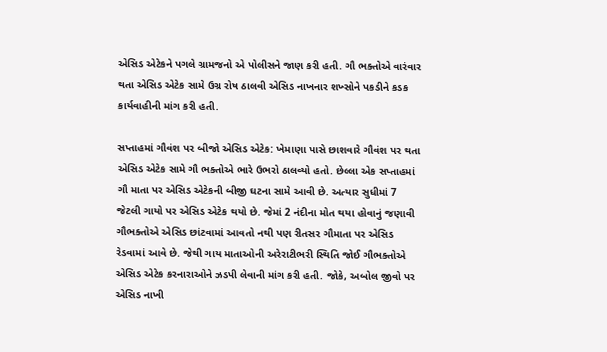એસિડ એટેકને પગલે ગ્રામજનો એ પોલીસને જાણ કરી હતી. ગૌ ભક્તોએ વારંવાર થતા એસિડ એટેક સામે ઉગ્ર રોષ ઠાલવી એસિડ નાખનાર શખ્સોને પકડીને કડક કાર્યવાહીની માંગ કરી હતી.

સપ્તાહમાં ગૌવંશ પર બીજો એસિડ એટેક: ખેમાણા પાસે છાશવારે ગૌવંશ પર થતા એસિડ એટેક સામે ગૌ ભક્તોએ ભારે ઉભરો ઠાલવ્યો હતો. છેલ્લા એક સપ્તાહમાં ગૌ માતા પર એસિડ એટેકની બીજી ઘટના સામે આવી છે. અત્યાર સુધીમાં 7 જેટલી ગાયો પર એસિડ એટેક થયો છે. જેમાં 2 નંદીના મોત થયા હોવાનું જણાવી ગૌભક્તોએ એસિડ છાંટવામાં આવતો નથી પણ રીતસર ગૌમાતા પર એસિડ રેડવામાં આવે છે. જેથી ગાય માતાઓની અરેરાટીભરી સ્થિતિ જોઈ ગૌભક્તોએ એસિડ એટેક કરનારાઓને ઝડપી લેવાની માંગ કરી હતી. જોકે, અબોલ જીવો પર એસિડ નાખી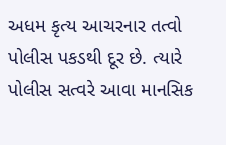અધમ કૃત્ય આચરનાર તત્વો પોલીસ પકડથી દૂર છે. ત્યારે પોલીસ સત્વરે આવા માનસિક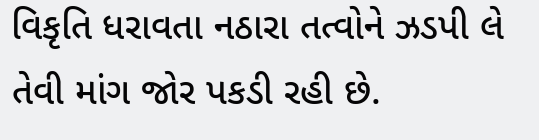વિકૃતિ ધરાવતા નઠારા તત્વોને ઝડપી લે તેવી માંગ જોર પકડી રહી છે.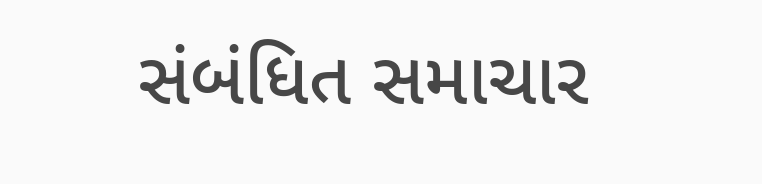સંબંધિત સમાચાર